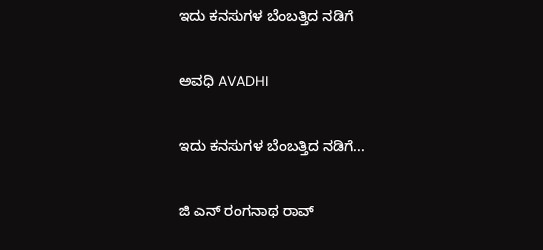ಇದು ಕನಸುಗಳ ಬೆಂಬತ್ತಿದ ನಡಿಗೆ‍

ಅವಧಿ AVADHI

ಇದು ಕನಸುಗಳ ಬೆಂಬತ್ತಿದ ನಡಿಗೆ...

ಜಿ ಎನ್ ರಂಗನಾಥ ರಾವ್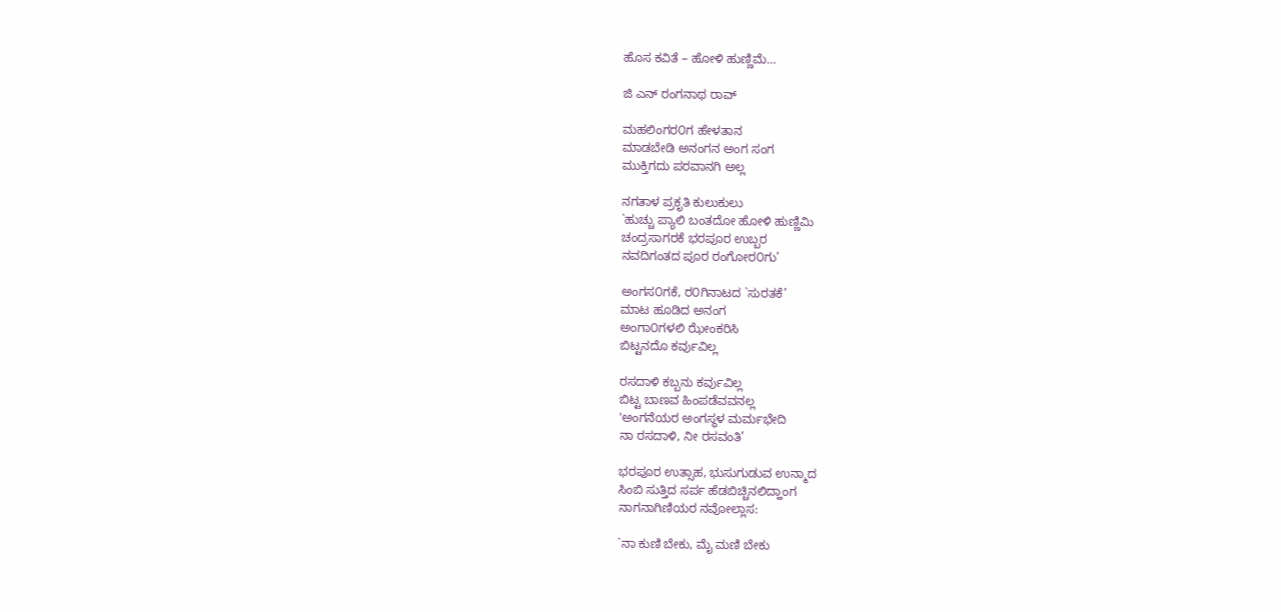ಹೊಸ ಕವಿತೆ – ಹೋಳಿ ಹುಣ್ಣಿಮೆ…

ಜಿ ಎನ್ ರಂಗನಾಥ ರಾವ್

ಮಹಲಿಂಗರ೦ಗ ಹೇಳತಾನ
ಮಾಡಬೇಡಿ ಅನಂಗನ ಅಂಗ ಸಂಗ
ಮುಕ್ತಿಗದು ಪರವಾನಗಿ ಅಲ್ಲ

ನಗತಾಳ ಪ್ರಕೃತಿ ಕುಲುಕುಲು
`ಹುಚ್ಚು ಪ್ಯಾಲಿ ಬಂತದೋ ಹೋಳಿ ಹುಣ್ಣಿಮಿ
ಚಂದ್ರಸಾಗರಕೆ ಭರಪೂರ ಉಬ್ಬರ
ನವದಿಗಂತದ ಪೂರ ರಂಗೋರ೦ಗು’

ಅಂಗಸ೦ಗಕೆ, ರ೦ಗಿನಾಟದ `ಸುರತಕೆ’
ಮಾಟ ಹೂಡಿದ ಅನಂಗ
ಅಂಗಾ೦ಗಳಲಿ ಝೇಂಕರಿಸಿ
ಬಿಟ್ಟನದೊ ಕರ್ವುವಿಲ್ಲ

ರಸದಾಳಿ ಕಬ್ಬನು ಕರ್ವುವಿಲ್ಲ
ಬಿಟ್ಟ ಬಾಣವ ಹಿಂಪಡೆವವನಲ್ಲ
'ಅಂಗನೆಯರ ಅಂಗಸ್ಥಳ ಮರ್ಮಭೇದಿ
ನಾ ರಸದಾಳಿ, ನೀ ರಸವಂತಿ’

ಭರಪೂರ ಉತ್ಸಾಹ, ಭುಸುಗುಡುವ ಉನ್ಮಾದ
ಸಿಂಬಿ ಸುತ್ತಿದ ಸರ್ಪ ಹೆಡಬಿಚ್ಚಿನಲಿದ್ಹಾಂಗ
ನಾಗನಾಗಿಣಿಯರ ನವೋಲ್ಲಾಸ:

`ನಾ ಕುಣಿ ಬೇಕು, ಮೈ ಮಣಿ ಬೇಕು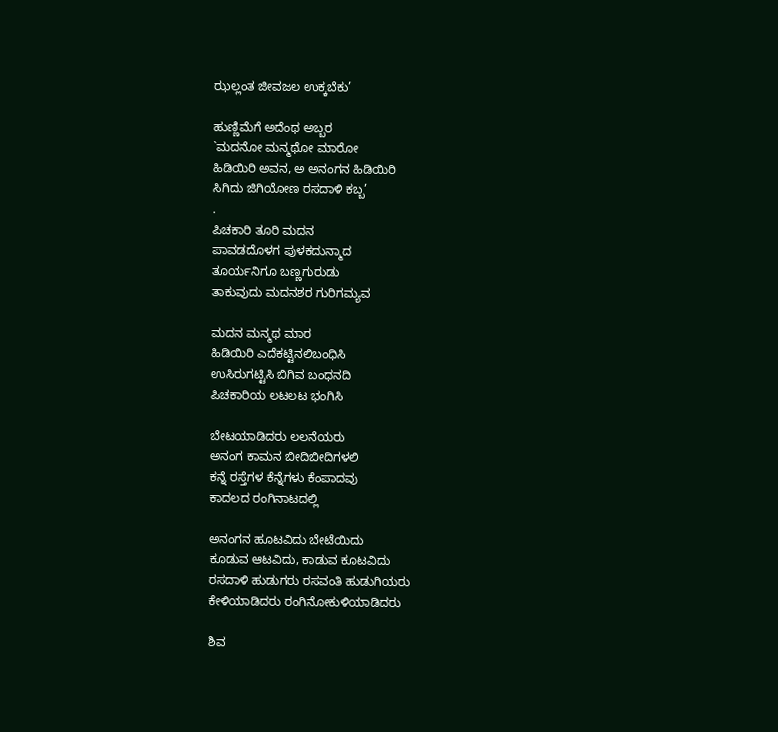ಝಲ್ಲಂತ ಜೀವಜಲ ಉಕ್ಕಬೆಕು’

ಹುಣ್ಣಿಮೆಗೆ ಅದೆಂಥ ಅಬ್ಬರ
`ಮದನೋ ಮನ್ಮಥೋ ಮಾರೋ
ಹಿಡಿಯಿರಿ ಅವನ, ಅ ಅನಂಗನ ಹಿಡಿಯಿರಿ
ಸಿಗಿದು ಜಿಗಿಯೋಣ ರಸದಾಳಿ ಕಬ್ಬ’
.
ಪಿಚಕಾರಿ ತೂರಿ ಮದನ
ಪಾವಡದೊಳಗ ಪುಳಕದುನ್ಮಾದ
ತೂರ್ಯನಿಗೂ ಬಣ್ಣಗುರುಡು
ತಾಕುವುದು ಮದನಶರ ಗುರಿಗಮ್ಯವ

ಮದನ ಮನ್ಮಥ ಮಾರ
ಹಿಡಿಯಿರಿ ಎದೆಕಟ್ಟಿನಲಿಬಂಧಿಸಿ
ಉಸಿರುಗಟ್ಟಿಸಿ ಬಿಗಿವ ಬಂಧನದಿ
ಪಿಚಕಾರಿಯ ಲಟಲಟ ಭಂಗಿಸಿ

ಬೇಟಯಾಡಿದರು ಲಲನೆಯರು
ಅನಂಗ ಕಾಮನ ಬೀದಿಬೀದಿಗಳಲಿ
ಕನ್ನೆ ರಸ್ತೆಗಳ ಕೆನ್ನೆಗಳು ಕೆಂಪಾದವು
ಕಾದಲದ ರಂಗಿನಾಟದಲ್ಲಿ

ಅನಂಗನ ಹೂಟವಿದು ಬೇಟೆಯಿದು
ಕೂಡುವ ಆಟವಿದು, ಕಾಡುವ ಕೂಟವಿದು
ರಸದಾಳಿ ಹುಡುಗರು ರಸವಂತಿ ಹುಡುಗಿಯರು
ಕೇಳಿಯಾಡಿದರು ರಂಗಿನೋಕುಳಿಯಾಡಿದರು

ಶಿವ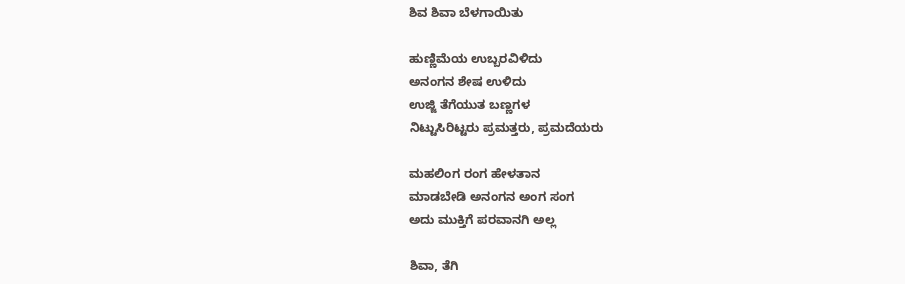ಶಿವ ಶಿವಾ ಬೆಳಗಾಯಿತು

ಹುಣ್ಣಿಮೆಯ ಉಬ್ಬರವಿಳಿದು
ಅನಂಗನ ಶೇಷ ಉಳಿದು
ಉಜ್ಜಿ ತೆಗೆಯುತ ಬಣ್ಣಗಳ
ನಿಟ್ಟುಸಿರಿಟ್ಟರು ಪ್ರಮತ್ತರು, ಪ್ರಮದೆಯರು

ಮಹಲಿಂಗ ರಂಗ ಹೇಳತಾನ
ಮಾಡಬೇಡಿ ಅನಂಗನ ಅಂಗ ಸಂಗ
ಅದು ಮುಕ್ತಿಗೆ ಪರವಾನಗಿ ಅಲ್ಲ

ಶಿವಾ, ತೆಗಿ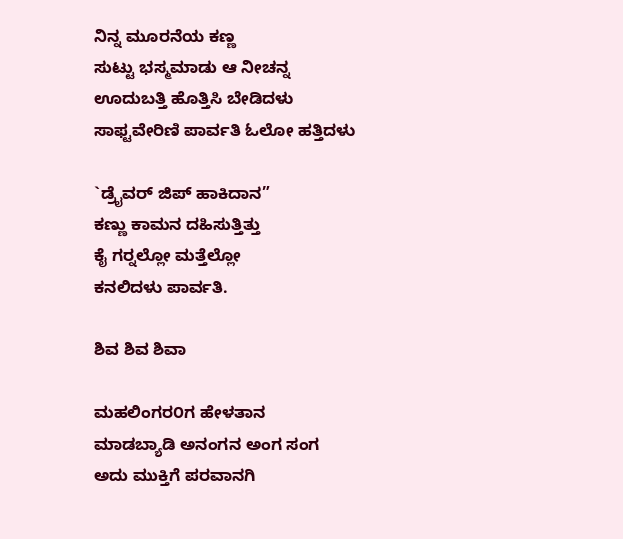ನಿನ್ನ ಮೂರನೆಯ ಕಣ್ಣ
ಸುಟ್ಟು ಭಸ್ಮಮಾಡು ಆ ನೀಚನ್ನ
ಊದುಬತ್ತಿ ಹೊತ್ತಿಸಿ ಬೇಡಿದಳು
ಸಾಫ್ಟವೇರಿಣಿ ಪಾರ್ವತಿ ಓಲೋ ಹತ್ತಿದಳು

`ಡ್ರೈವರ್ ಜಿಪ್ ಹಾಕಿದಾನ”
ಕಣ್ಣು ಕಾಮನ ದಹಿಸುತ್ತಿತ್ತು
ಕೈ ಗರ‍್ನಲ್ಲೋ ಮತ್ತೆಲ್ಲೋ
ಕನಲಿದಳು ಪಾರ್ವತಿ.

ಶಿವ ಶಿವ ಶಿವಾ

ಮಹಲಿಂಗರ೦ಗ ಹೇಳತಾನ
ಮಾಡಬ್ಯಾಡಿ ಅನಂಗನ ಅಂಗ ಸಂಗ
ಅದು ಮುಕ್ತಿಗೆ ಪರವಾನಗಿ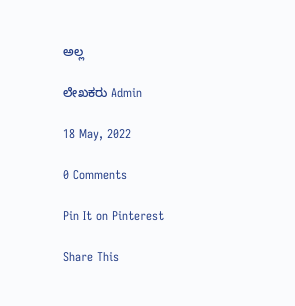ಅಲ್ಲ

ಲೇಖಕರು Admin

18 May, 2022

0 Comments

Pin It on Pinterest

Share This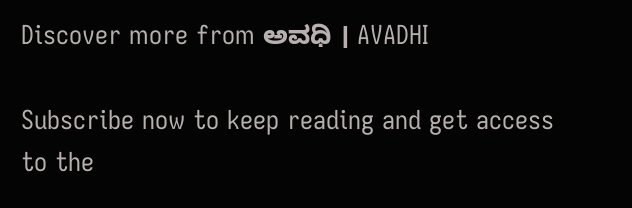Discover more from ಅವಧಿ । AVADHI

Subscribe now to keep reading and get access to the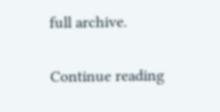full archive.

Continue reading